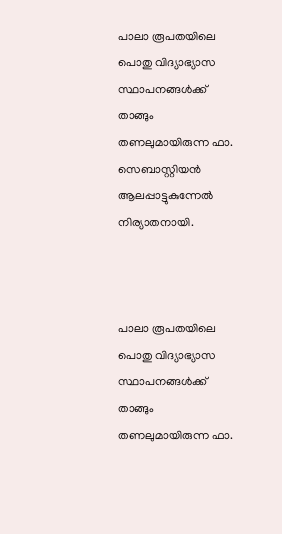പാലാ രൂപതയിലെ പൊതു വിദ്യാഭ്യാസ സ്ഥാപനങ്ങള്‍ക്ക് താങ്ങും തണലുമായിരുന്ന ഫാ. സെബാസ്റ്റിയന്‍ ആലപ്പാട്ടുകുന്നേല്‍ നിര്യാതനായി.



പാലാ രൂപതയിലെ പൊതു വിദ്യാഭ്യാസ സ്ഥാപനങ്ങള്‍ക്ക് താങ്ങും തണലുമായിരുന്ന ഫാ.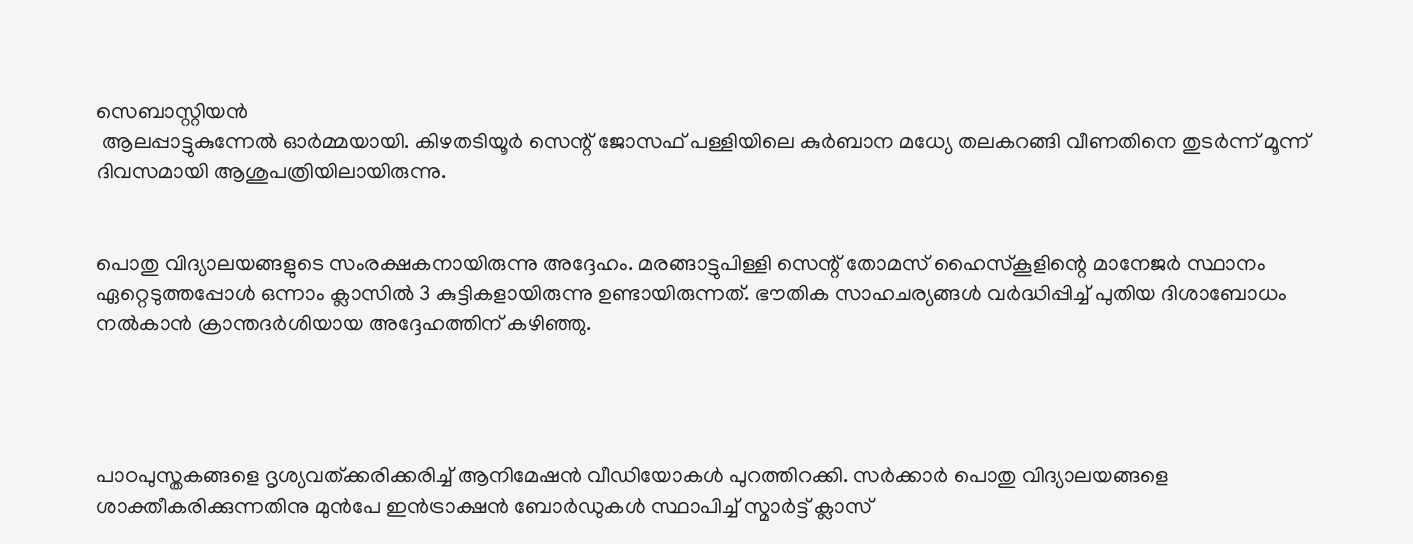സെബാസ്റ്റിയന്‍
 ആലപ്പാട്ടുകുന്നേല്‍ ഓര്‍മ്മയായി. കിഴതടിയൂര്‍ സെന്റ് ജോസഫ് പള്ളിയിലെ കുര്‍ബാന മധ്യേ തലകറങ്ങി വീണതിനെ തുടര്‍ന്ന് മൂന്ന് ദിവസമായി ആശുപത്രിയിലായിരുന്നു.


പൊതു വിദ്യാലയങ്ങളുടെ സംരക്ഷകനായിരുന്നു അദ്ദേഹം. മരങ്ങാട്ടുപിള്ളി സെന്റ് തോമസ് ഹൈസ്‌കൂളിന്റെ മാനേജര്‍ സ്ഥാനം ഏറ്റെടുത്തപ്പോള്‍ ഒന്നാം ക്ലാസില്‍ 3 കുട്ടികളായിരുന്നു ഉണ്ടായിരുന്നത്. ഭൗതിക സാഹചര്യങ്ങള്‍ വര്‍ദ്ധിപ്പിച്ച് പുതിയ ദിശാബോധം നല്‍കാന്‍ ക്രാന്തദര്‍ശിയായ അദ്ദേഹത്തിന് കഴിഞ്ഞു.




പാഠപുസ്തകങ്ങളെ ദൃശ്യവത്ക്കരിക്കരിച്ച് ആനിമേഷന്‍ വീഡിയോകള്‍ പുറത്തിറക്കി. സര്‍ക്കാര്‍ പൊതു വിദ്യാലയങ്ങളെ ശാക്തീകരിക്കുന്നതിനു മുന്‍പേ ഇന്‍ട്രാക്ഷന്‍ ബോര്‍ഡുകള്‍ സ്ഥാപിച്ച് സ്മാര്‍ട്ട് ക്ലാസ്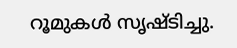റൂമുകള്‍ സൃഷ്ടിച്ചു.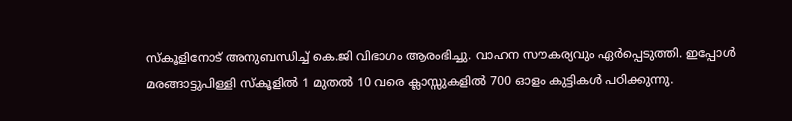സ്‌കൂളിനോട് അനുബന്ധിച്ച് കെ.ജി വിഭാഗം ആരംഭിച്ചു. വാഹന സൗകര്യവും ഏര്‍പ്പെടുത്തി. ഇപ്പോള്‍ മരങ്ങാട്ടുപിള്ളി സ്‌കൂളില്‍ 1 മുതല്‍ 10 വരെ ക്ലാസ്സുകളില്‍ 700 ഓളം കുട്ടികള്‍ പഠിക്കുന്നു.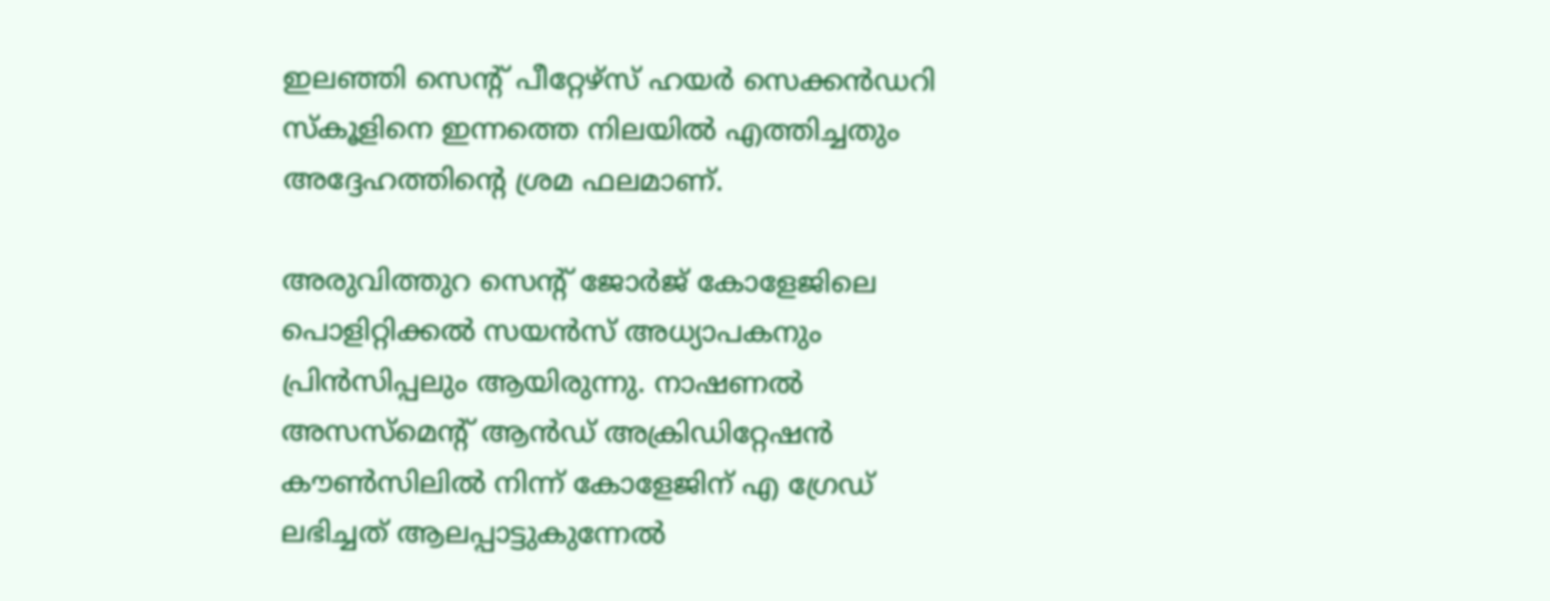ഇലഞ്ഞി സെന്റ് പീറ്റേഴ്‌സ് ഹയര്‍ സെക്കന്‍ഡറി സ്‌കൂളിനെ ഇന്നത്തെ നിലയില്‍ എത്തിച്ചതും അദ്ദേഹത്തിന്റെ ശ്രമ ഫലമാണ്.

അരുവിത്തുറ സെന്റ് ജോര്‍ജ് കോളേജിലെ പൊളിറ്റിക്കല്‍ സയന്‍സ് അധ്യാപകനും പ്രിന്‍സിപ്പലും ആയിരുന്നു. നാഷണല്‍ അസസ്‌മെന്റ് ആന്‍ഡ് അക്രിഡിറ്റേഷന്‍ കൗണ്‍സിലില്‍ നിന്ന് കോളേജിന് എ ഗ്രേഡ് ലഭിച്ചത് ആലപ്പാട്ടുകുന്നേല്‍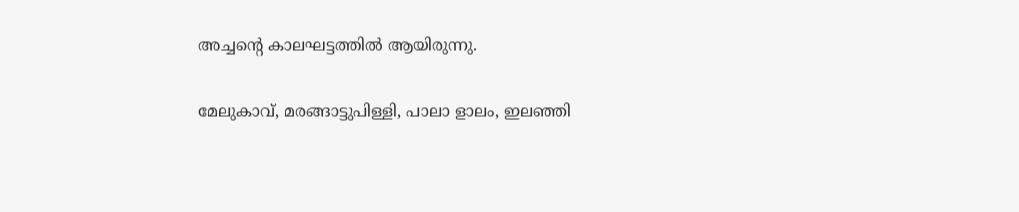അച്ചന്റെ കാലഘട്ടത്തില്‍ ആയിരുന്നു.

മേലുകാവ്, മരങ്ങാട്ടുപിള്ളി, പാലാ ളാലം, ഇലഞ്ഞി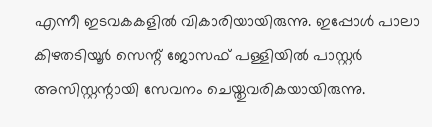എന്നീ ഇടവകകളില്‍ വികാരിയായിരുന്നു. ഇപ്പോള്‍ പാലാ കിഴതടിയൂര്‍ സെന്റ് ജോസഫ് പള്ളിയില്‍ പാസ്റ്റര്‍ അസിസ്റ്റന്റായി സേവനം ചെയ്തുവരികയായിരുന്നു.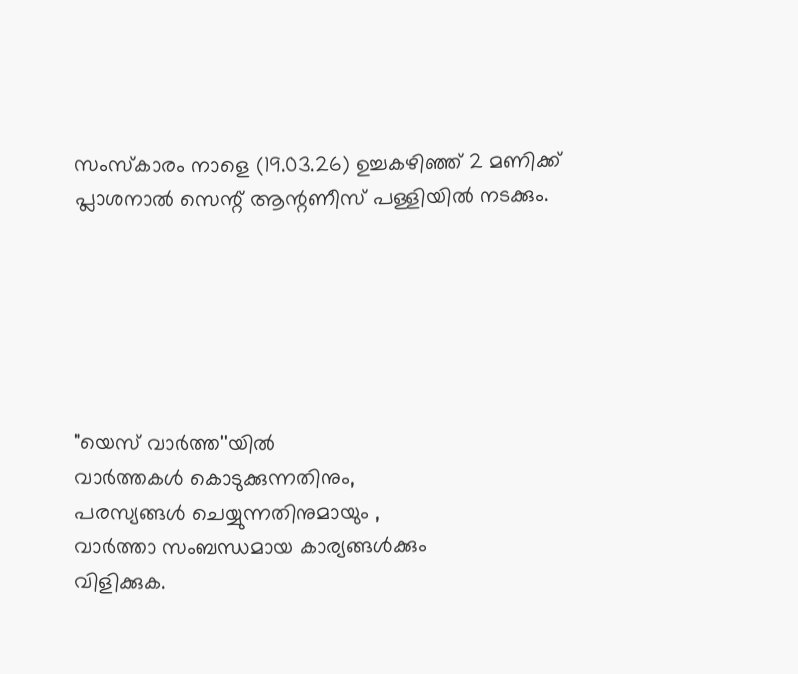സംസ്‌കാരം നാളെ (19.03.26) ഉച്ചകഴിഞ്ഞ് 2 മണിക്ക് പ്ലാശനാല്‍ സെന്റ് ആന്റണീസ് പള്ളിയില്‍ നടക്കും.






"യെസ് വാർത്ത''യിൽ
വാർത്തകൾ കൊടുക്കുന്നതിനും,
പരസ്യങ്ങൾ ചെയ്യുന്നതിനുമായും ,
വാർത്താ സംബന്ധമായ കാര്യങ്ങൾക്കും
വിളിക്കുക.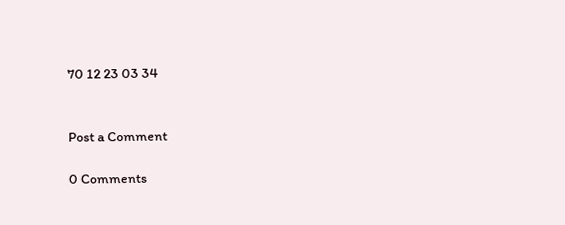70 12 23 03 34


Post a Comment

0 Comments